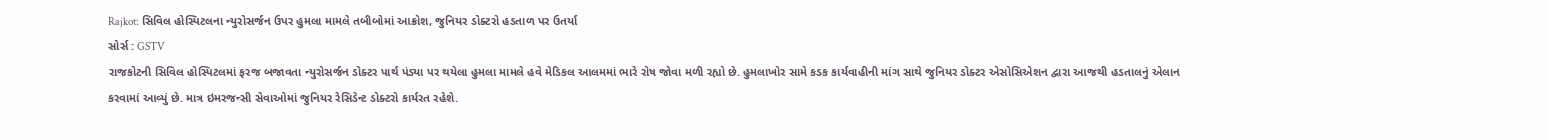Rajkot: સિવિલ હોસ્પિટલના ન્યુરોસર્જન ઉપર હુમલા મામલે તબીબોમાં આક્રોશ, જુનિયર ડોક્ટરો હડતાળ પર ઉતર્યા
સોર્સ : GSTV
રાજકોટની સિવિલ હોસ્પિટલમાં ફરજ બજાવતા ન્યુરોસર્જન ડોક્ટર પાર્થ પંડ્યા પર થયેલા હુમલા મામલે હવે મેડિકલ આલમમાં ભારે રોષ જોવા મળી રહ્યો છે. હુમલાખોર સામે કડક કાર્યવાહીની માંગ સાથે જુનિયર ડોક્ટર એસોસિએશન દ્વારા આજથી હડતાલનું એલાન કરવામાં આવ્યું છે. માત્ર ઇમરજન્સી સેવાઓમાં જુનિયર રેસિડેન્ટ ડોક્ટરો કાર્યરત રહેશે.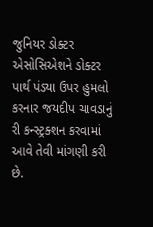જુનિયર ડોક્ટર એસોસિએશને ડોક્ટર પાર્થ પંડ્યા ઉપર હુમલો કરનાર જયદીપ ચાવડાનું રી કન્સ્ટ્રક્શન કરવામાં આવે તેવી માંગણી કરી છે.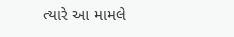ત્યારે આ મામલે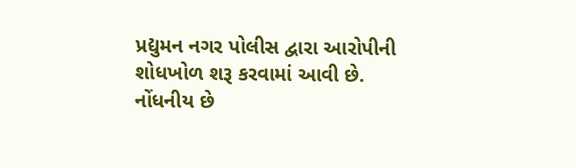પ્રદ્યુમન નગર પોલીસ દ્વારા આરોપીની શોધખોળ શરૂ કરવામાં આવી છે. નોંધનીય છે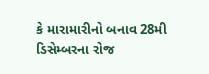કે મારામારીનો બનાવ 28મી ડિસેમ્બરના રોજ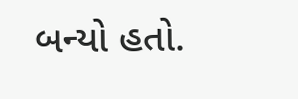બન્યો હતો.